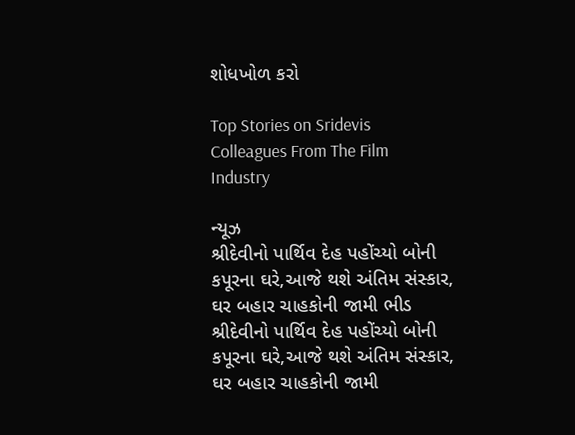શોધખોળ કરો

Top Stories on Sridevis Colleagues From The Film Industry

ન્યૂઝ
શ્રીદેવીનો પાર્થિવ દેહ પહોંચ્યો બોની કપૂરના ઘરે,આજે થશે અંતિમ સંસ્કાર, ઘર બહાર ચાહકોની જામી ભીડ
શ્રીદેવીનો પાર્થિવ દેહ પહોંચ્યો બોની કપૂરના ઘરે,આજે થશે અંતિમ સંસ્કાર, ઘર બહાર ચાહકોની જામી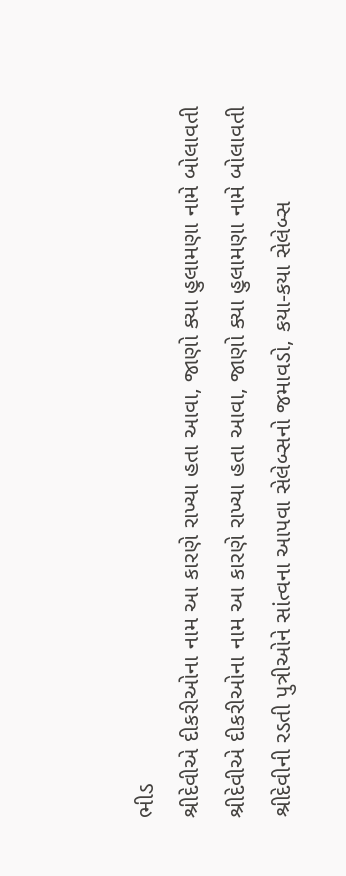ભીડ
શ્રીદેવીએ દીકરીઓના નામ આ કારણે રાખ્યા હતા આવા, જાણો ક્યા હુલામણા નામે બોલાવતી
શ્રીદેવીએ દીકરીઓના નામ આ કારણે રાખ્યા હતા આવા, જાણો ક્યા હુલામણા નામે બોલાવતી
શ્રીદેવીની રડતી પુત્રીઓને સાંત્વના આપવા સેલેબ્સનો જમાવડો, કયા-કયા સેલેબ્સ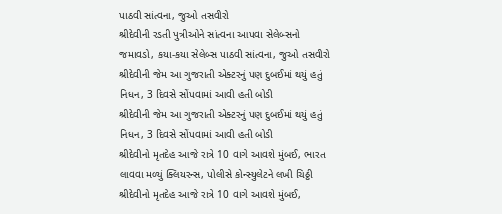પાઠવી સાંત્વના, જુઓ તસવીરો
શ્રીદેવીની રડતી પુત્રીઓને સાંત્વના આપવા સેલેબ્સનો જમાવડો, કયા-કયા સેલેબ્સ પાઠવી સાંત્વના, જુઓ તસવીરો
શ્રીદેવીની જેમ આ ગુજરાતી એક્ટરનું પણ દુબઈમાં થયું હતું નિધન, 3 દિવસે સોંપવામાં આવી હતી બોડી
શ્રીદેવીની જેમ આ ગુજરાતી એક્ટરનું પણ દુબઈમાં થયું હતું નિધન, 3 દિવસે સોંપવામાં આવી હતી બોડી
શ્રીદેવીનો મૃતદેહ આજે રાત્રે 10 વાગે આવશે મુંબઈ, ભારત લાવવા મળ્યું ક્લિયરન્સ, પોલીસે કોન્સ્યુલેટને લખી ચિઠ્ઠી
શ્રીદેવીનો મૃતદેહ આજે રાત્રે 10 વાગે આવશે મુંબઈ,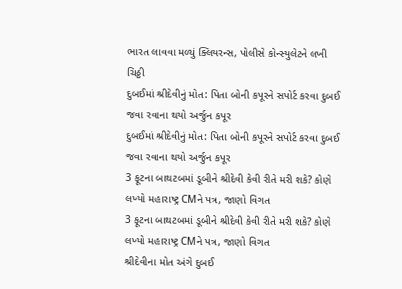ભારત લાવવા મળ્યું ક્લિયરન્સ, પોલીસે કોન્સ્યુલેટને લખી ચિઠ્ઠી
દુબઈમાં શ્રીદેવીનું મોત: પિતા બોની કપૂરને સપોર્ટ કરવા દુબઈ જવા રવાના થયો અર્જુન કપૂર
દુબઈમાં શ્રીદેવીનું મોત: પિતા બોની કપૂરને સપોર્ટ કરવા દુબઈ જવા રવાના થયો અર્જુન કપૂર
3 ફૂટના બાથટબમાં ડૂબીને શ્રીદેવી કેવી રીતે મરી શકે? કોણે લખ્યો મહારાષ્ટ્ર CMને પત્ર, જાણો વિગત
3 ફૂટના બાથટબમાં ડૂબીને શ્રીદેવી કેવી રીતે મરી શકે? કોણે લખ્યો મહારાષ્ટ્ર CMને પત્ર, જાણો વિગત
શ્રીદેવીના મોત અંગે દુબઈ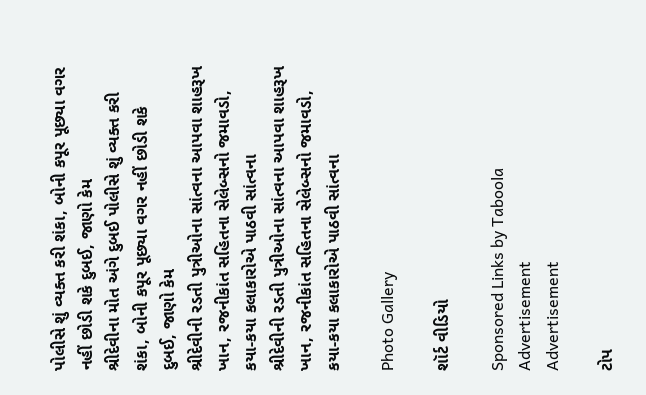પોલીસે શું વ્યક્ત કરી શંકા, બોની કપૂર પૂછ્યા વગર નહીં છોડી શકે દુબઈ, જાણો કેમ
શ્રીદેવીના મોત અંગે દુબઈ પોલીસે શું વ્યક્ત કરી શંકા, બોની કપૂર પૂછ્યા વગર નહીં છોડી શકે દુબઈ, જાણો કેમ
શ્રીદેવીની રડતી પુત્રીઓના સાંત્વના આપવા શાહરૂખ ખાન, રજનીકાંત સહિતના સેલેબ્સનો જમાવડો, કયા-કયા કલાકારોએ પાઠવી સાંત્વના
શ્રીદેવીની રડતી પુત્રીઓના સાંત્વના આપવા શાહરૂખ ખાન, રજનીકાંત સહિતના સેલેબ્સનો જમાવડો, કયા-કયા કલાકારોએ પાઠવી સાંત્વના

Photo Gallery

શૉર્ટ વીડિયો

Sponsored Links by Taboola
Advertisement
Advertisement

ટોપ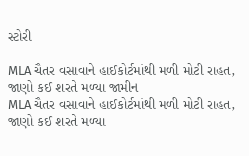સ્ટોરી

MLA ચૈતર વસાવાને હાઈકોર્ટમાંથી મળી મોટી રાહત, જાણો કઈ શરતે મળ્યા જામીન
MLA ચૈતર વસાવાને હાઈકોર્ટમાંથી મળી મોટી રાહત, જાણો કઈ શરતે મળ્યા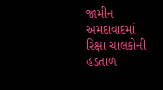જામીન
અમદાવાદમાં રિક્ષા ચાલકોની હડતાળ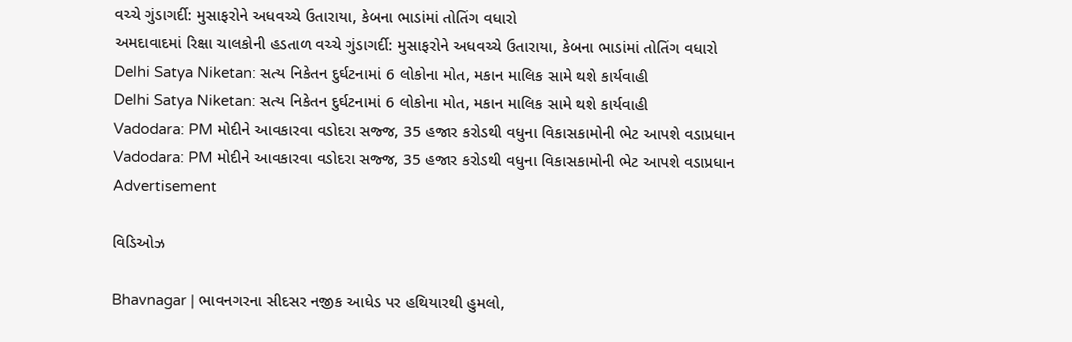વચ્ચે ગુંડાગર્દી: મુસાફરોને અધવચ્ચે ઉતારાયા, કેબના ભાડાંમાં તોતિંગ વધારો
અમદાવાદમાં રિક્ષા ચાલકોની હડતાળ વચ્ચે ગુંડાગર્દી: મુસાફરોને અધવચ્ચે ઉતારાયા, કેબના ભાડાંમાં તોતિંગ વધારો
Delhi Satya Niketan: સત્ય નિકેતન દુર્ઘટનામાં 6 લોકોના મોત, મકાન માલિક સામે થશે કાર્યવાહી
Delhi Satya Niketan: સત્ય નિકેતન દુર્ઘટનામાં 6 લોકોના મોત, મકાન માલિક સામે થશે કાર્યવાહી
Vadodara: PM મોદીને આવકારવા વડોદરા સજ્જ, 35 હજાર કરોડથી વધુના વિકાસકામોની ભેટ આપશે વડાપ્રધાન
Vadodara: PM મોદીને આવકારવા વડોદરા સજ્જ, 35 હજાર કરોડથી વધુના વિકાસકામોની ભેટ આપશે વડાપ્રધાન
Advertisement

વિડિઓઝ

Bhavnagar | ભાવનગરના સીદસર નજીક આધેડ પર હથિયારથી હુમલો,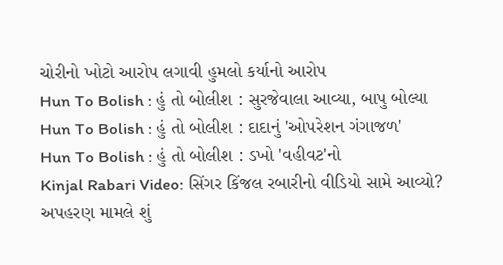ચોરીનો ખોટો આરોપ લગાવી હુમલો કર્યાનો આરોપ
Hun To Bolish : હું તો બોલીશ : સુરજેવાલા આવ્યા, બાપુ બોલ્યા
Hun To Bolish : હું તો બોલીશ : દાદાનું 'ઓપરેશન ગંગાજળ'
Hun To Bolish : હું તો બોલીશ : ડખો 'વહીવટ'નો
Kinjal Rabari Video: સિંગર કિંજલ રબારીનો વીડિયો સામે આવ્યો? અપહરણ મામલે શું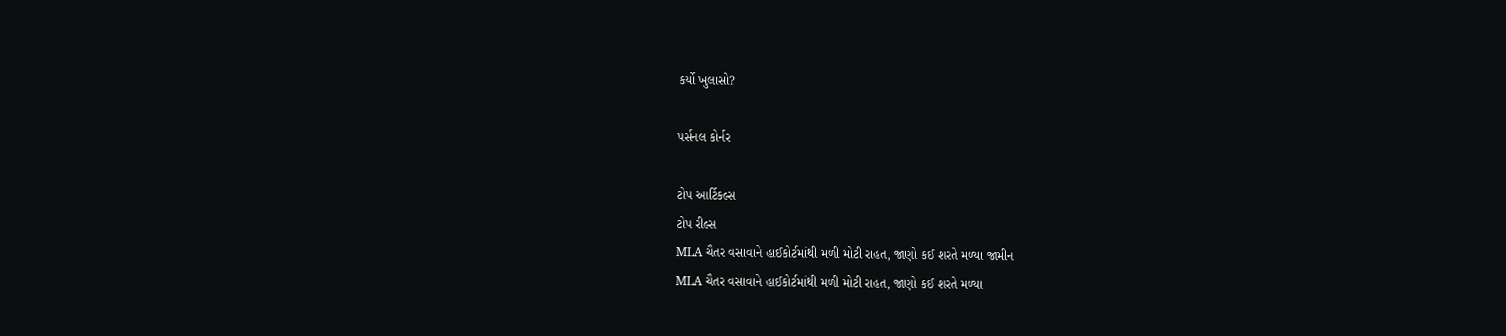કર્યો ખુલાસો?

પર્સનલ કોર્નર

ટોપ આર્ટિકલ્સ
ટોપ રીલ્સ
MLA ચૈતર વસાવાને હાઈકોર્ટમાંથી મળી મોટી રાહત, જાણો કઈ શરતે મળ્યા જામીન
MLA ચૈતર વસાવાને હાઈકોર્ટમાંથી મળી મોટી રાહત, જાણો કઈ શરતે મળ્યા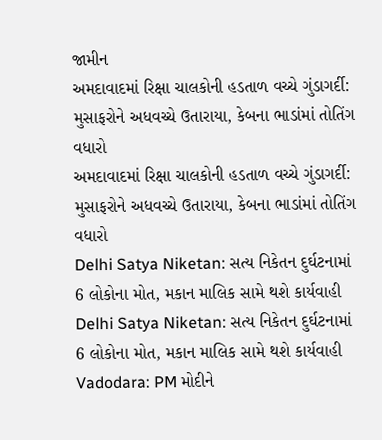જામીન
અમદાવાદમાં રિક્ષા ચાલકોની હડતાળ વચ્ચે ગુંડાગર્દી: મુસાફરોને અધવચ્ચે ઉતારાયા, કેબના ભાડાંમાં તોતિંગ વધારો
અમદાવાદમાં રિક્ષા ચાલકોની હડતાળ વચ્ચે ગુંડાગર્દી: મુસાફરોને અધવચ્ચે ઉતારાયા, કેબના ભાડાંમાં તોતિંગ વધારો
Delhi Satya Niketan: સત્ય નિકેતન દુર્ઘટનામાં 6 લોકોના મોત, મકાન માલિક સામે થશે કાર્યવાહી
Delhi Satya Niketan: સત્ય નિકેતન દુર્ઘટનામાં 6 લોકોના મોત, મકાન માલિક સામે થશે કાર્યવાહી
Vadodara: PM મોદીને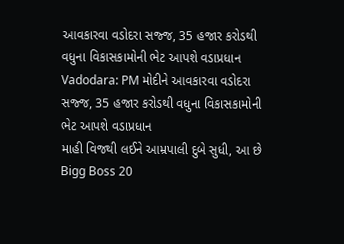આવકારવા વડોદરા સજ્જ, 35 હજાર કરોડથી વધુના વિકાસકામોની ભેટ આપશે વડાપ્રધાન
Vadodara: PM મોદીને આવકારવા વડોદરા સજ્જ, 35 હજાર કરોડથી વધુના વિકાસકામોની ભેટ આપશે વડાપ્રધાન
માહી વિજથી લઈને આમ્રપાલી દુબે સુધી, આ છે Bigg Boss 20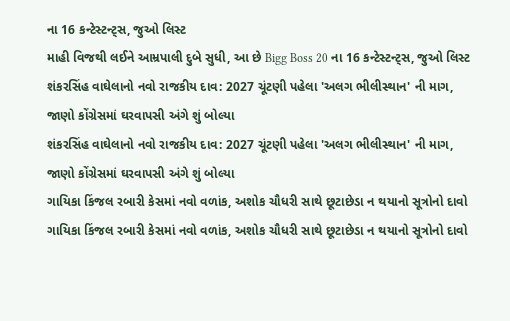ના 16 કન્ટેસ્ટન્ટ્સ, જુઓ લિસ્ટ
માહી વિજથી લઈને આમ્રપાલી દુબે સુધી, આ છે Bigg Boss 20 ના 16 કન્ટેસ્ટન્ટ્સ, જુઓ લિસ્ટ
શંકરસિંહ વાઘેલાનો નવો રાજકીય દાવ: 2027 ચૂંટણી પહેલા 'અલગ ભીલીસ્થાન' ની માગ, જાણો કોંગ્રેસમાં ઘરવાપસી અંગે શું બોલ્યા
શંકરસિંહ વાઘેલાનો નવો રાજકીય દાવ: 2027 ચૂંટણી પહેલા 'અલગ ભીલીસ્થાન' ની માગ, જાણો કોંગ્રેસમાં ઘરવાપસી અંગે શું બોલ્યા
ગાયિકા કિંજલ રબારી કેસમાં નવો વળાંક, અશોક ચૌધરી સાથે છૂટાછેડા ન થયાનો સૂત્રોનો દાવો
ગાયિકા કિંજલ રબારી કેસમાં નવો વળાંક, અશોક ચૌધરી સાથે છૂટાછેડા ન થયાનો સૂત્રોનો દાવો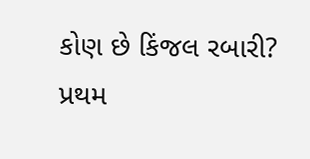કોણ છે કિંજલ રબારી? પ્રથમ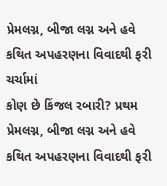પ્રેમલગ્ન, બીજા લગ્ન અને હવે કથિત અપહરણના વિવાદથી ફરી ચર્ચામાં
કોણ છે કિંજલ રબારી? પ્રથમ પ્રેમલગ્ન, બીજા લગ્ન અને હવે કથિત અપહરણના વિવાદથી ફરી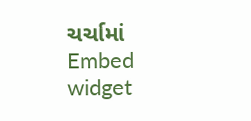ચર્ચામાં
Embed widget